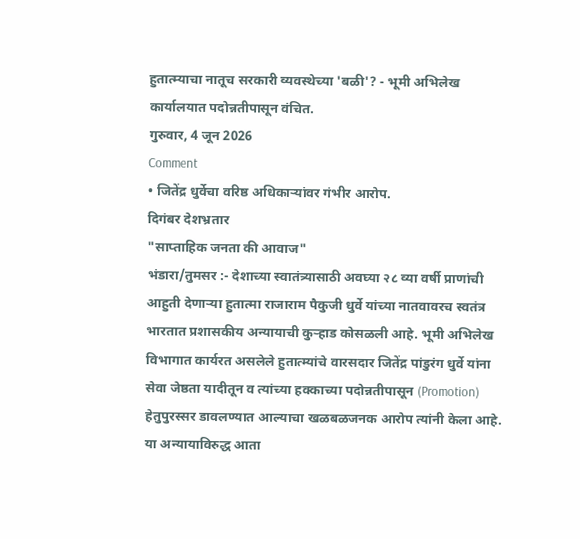हुतात्म्याचा नातूच सरकारी व्यवस्थेच्या 'बळी'? - भूमी अभिलेख कार्यालयात पदोन्नतीपासून वंचित.
गुरुवार, 4 जून 2026
Comment
• जितेंद्र धुर्वेचा वरिष्ठ अधिकाऱ्यांवर गंभीर आरोप.
दिगंबर देशभ्रतार
"साप्ताहिक जनता की आवाज"
भंडारा/तुमसर :- देशाच्या स्वातंत्र्यासाठी अवघ्या २८ व्या वर्षी प्राणांची आहुती देणाऱ्या हुतात्मा राजाराम पैकुजी धुर्वे यांच्या नातवावरच स्वतंत्र भारतात प्रशासकीय अन्यायाची कुऱ्हाड कोसळली आहे. भूमी अभिलेख विभागात कार्यरत असलेले हुतात्म्यांचे वारसदार जितेंद्र पांडुरंग धुर्वे यांना सेवा जेष्ठता यादीतून व त्यांच्या हक्काच्या पदोन्नतीपासून (Promotion) हेतुपुरस्सर डावलण्यात आल्याचा खळबळजनक आरोप त्यांनी केला आहे. या अन्यायाविरुद्ध आता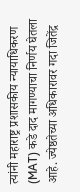त्यांनी महाराष्ट्र प्रशासकीय न्यायाधिकरण (MAT) कडे दाद मागण्याचा निर्णय घेतला आहे. ज्येष्ठतेच्या अधिकारावर गदा जितेंद्र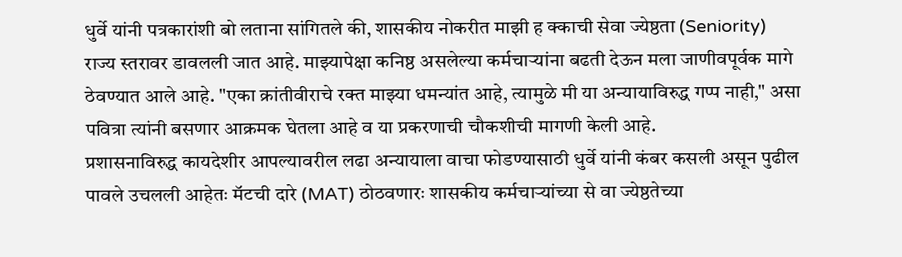धुर्वे यांनी पत्रकारांशी बो लताना सांगितले की, शासकीय नोकरीत माझी ह क्काची सेवा ज्येष्ठता (Seniority) राज्य स्तरावर डावलली जात आहे. माझ्यापेक्षा कनिष्ठ असलेल्या कर्मचाऱ्यांना बढती देऊन मला जाणीवपूर्वक मागे ठेवण्यात आले आहे. "एका क्रांतीवीराचे रक्त माझ्या धमन्यांत आहे, त्यामुळे मी या अन्यायाविरुद्ध गप्प नाही," असा पवित्रा त्यांनी बसणार आक्रमक घेतला आहे व या प्रकरणाची चौकशीची मागणी केली आहे.
प्रशासनाविरुद्ध कायदेशीर आपल्यावरील लढा अन्यायाला वाचा फोडण्यासाठी धुर्वे यांनी कंबर कसली असून पुढील पावले उचलली आहेतः मॅटची दारे (MAT) ठोठवणारः शासकीय कर्मचाऱ्यांच्या से वा ज्येष्ठतेच्या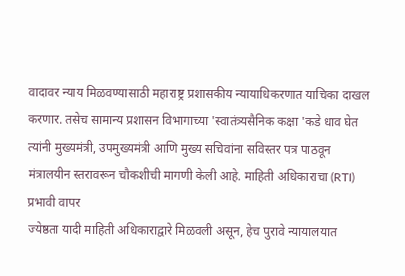वादावर न्याय मिळवण्यासाठी महाराष्ट्र प्रशासकीय न्यायाधिकरणात याचिका दाखल करणार. तसेच सामान्य प्रशासन विभागाच्या 'स्वातंत्र्यसैनिक कक्षा 'कडे धाव घेत त्यांनी मुख्यमंत्री, उपमुख्यमंत्री आणि मुख्य सचिवांना सविस्तर पत्र पाठवून मंत्रालयीन स्तरावरून चौकशीची मागणी केली आहे. माहिती अधिकाराचा (RTI) प्रभावी वापर
ज्येष्ठता यादी माहिती अधिकाराद्वारे मिळवली असून, हेच पुरावे न्यायालयात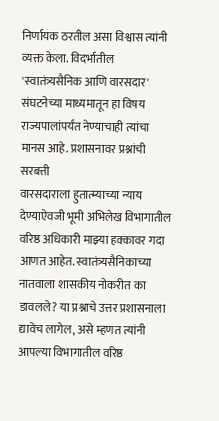निर्णायक ठरतील असा विश्वास त्यांनी व्यक्त केला. विदर्भातील 'स्वातंत्र्यसैनिक आणि वारसदार' संघटनेच्या माध्यमातून हा विषय राज्यपालांपर्यंत नेण्याचाही त्यांचा मानस आहे. प्रशासनावर प्रश्नांची सरबत्ती
वारसदाराला हुतात्म्याच्या न्याय देण्याऐवजी भूमी अभिलेख विभागातील वरिष्ठ अधिकारी माझ्या हक्कावर गदा आणत आहेत. स्वातंत्र्यसैनिकाच्या नातवाला शासकीय नोकरीत का डावलले? या प्रश्नाचे उत्तर प्रशासनाला द्यावेच लागेल, असे म्हणत त्यांनी आपल्या विभागातील वरिष्ठ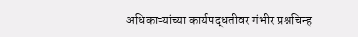अधिकाऱ्यांच्या कार्यपद्धतीवर गंभीर प्रश्नचिन्ह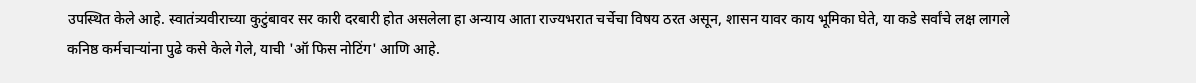उपस्थित केले आहे. स्वातंत्र्यवीराच्या कुटुंबावर सर कारी दरबारी होत असलेला हा अन्याय आता राज्यभरात चर्चेचा विषय ठरत असून, शासन यावर काय भूमिका घेते, या कडे सर्वांचे लक्ष लागले
कनिष्ठ कर्मचाऱ्यांना पुढे कसे केले गेले, याची 'ऑ फिस नोटिंग' आणि आहे.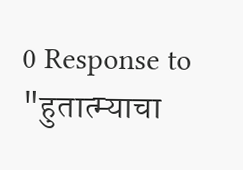0 Response to "हुतात्म्याचा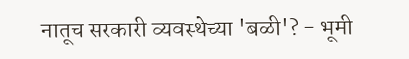नातूच सरकारी व्यवस्थेच्या 'बळी'? - भूमी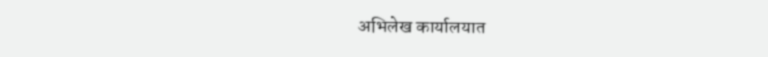अभिलेख कार्यालयात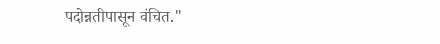पदोन्नतीपासून वंचित."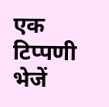एक टिप्पणी भेजें